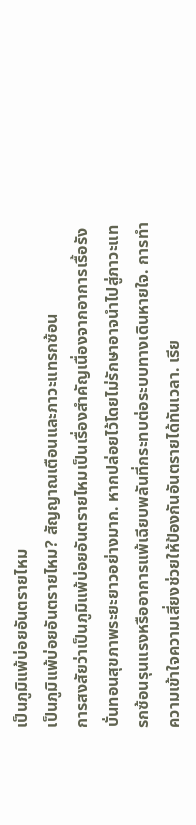เป็นภูมิแพ้บ่อยอันตรายไหม
เป็นภูมิแพ้บ่อยอันตรายไหม? สัญญาณเตือนและภาวะแทรกซ้อน
การสงสัยว่าเป็นภูมิแพ้บ่อยอันตรายไหมเป็นเรื่องสำคัญเนื่องจากอาการเรื้อรังบั่นทอนสุขภาพระยะยาวอย่างมาก. หากปล่อยไว้โดยไม่รักษาอาจนำไปสู่ภาวะแทรกซ้อนรุนแรงหรืออาการแพ้เฉียบพลันที่กระทบต่อระบบทางเดินหายใจ. การทำความเข้าใจความเสี่ยงช่วยให้ป้องกันอันตรายได้ทันเวลา. เรีย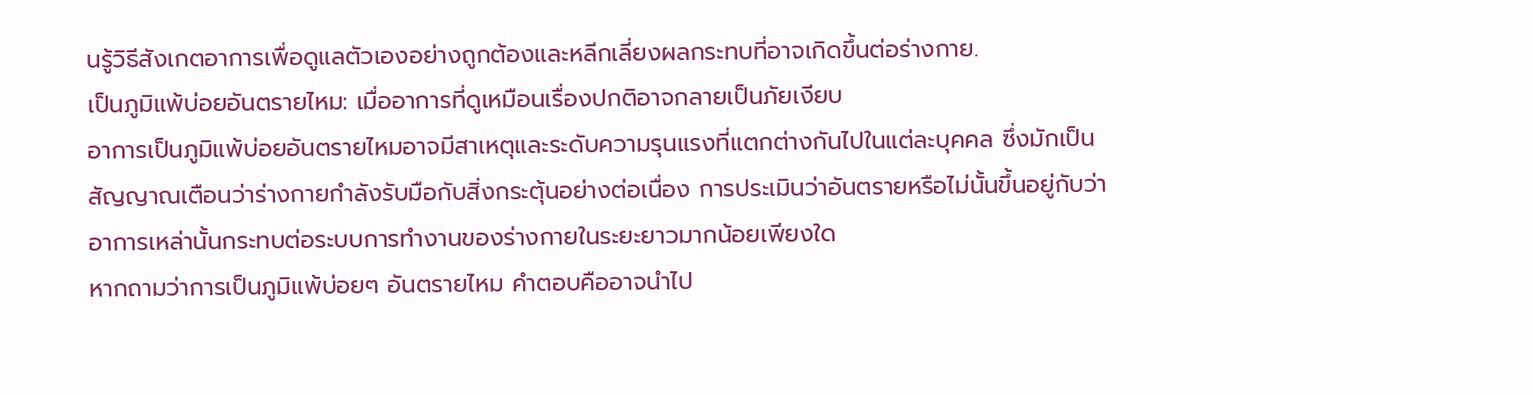นรู้วิธีสังเกตอาการเพื่อดูแลตัวเองอย่างถูกต้องและหลีกเลี่ยงผลกระทบที่อาจเกิดขึ้นต่อร่างกาย.
เป็นภูมิแพ้บ่อยอันตรายไหม: เมื่ออาการที่ดูเหมือนเรื่องปกติอาจกลายเป็นภัยเงียบ
อาการเป็นภูมิแพ้บ่อยอันตรายไหมอาจมีสาเหตุและระดับความรุนแรงที่แตกต่างกันไปในแต่ละบุคคล ซึ่งมักเป็นสัญญาณเตือนว่าร่างกายกำลังรับมือกับสิ่งกระตุ้นอย่างต่อเนื่อง การประเมินว่าอันตรายหรือไม่นั้นขึ้นอยู่กับว่าอาการเหล่านั้นกระทบต่อระบบการทำงานของร่างกายในระยะยาวมากน้อยเพียงใด
หากถามว่าการเป็นภูมิแพ้บ่อยๆ อันตรายไหม คำตอบคืออาจนำไป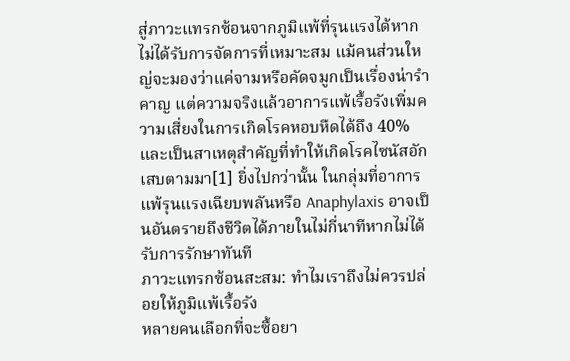สู่ภาวะแทรกซ้อนจากภูมิแพ้ที่รุนแรงได้หากไม่ได้รับการจัดการที่เหมาะสม แม้คนส่วนใหญ่จะมองว่าแค่จามหรือคัดจมูกเป็นเรื่องน่ารำคาญ แต่ความจริงแล้วอาการแพ้เรื้อรังเพิ่มความเสี่ยงในการเกิดโรคหอบหืดได้ถึง 40% และเป็นสาเหตุสำคัญที่ทำให้เกิดโรคไซนัสอักเสบตามมา[1] ยิ่งไปกว่านั้น ในกลุ่มที่อาการแพ้รุนแรงเฉียบพลันหรือ Anaphylaxis อาจเป็นอันตรายถึงชีวิตได้ภายในไม่กี่นาทีหากไม่ได้รับการรักษาทันที
ภาวะแทรกซ้อนสะสม: ทำไมเราถึงไม่ควรปล่อยให้ภูมิแพ้เรื้อรัง
หลายคนเลือกที่จะซื้อยา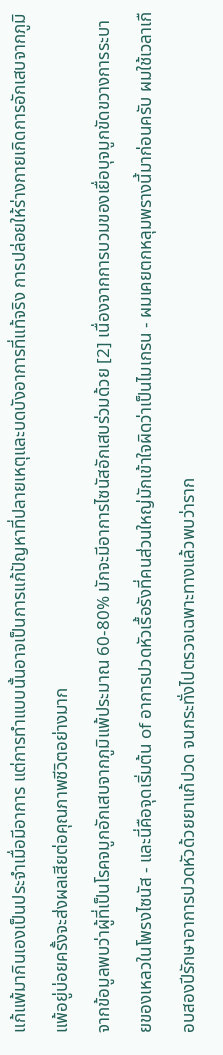แก้แพ้มากินเองเป็นประจำเมื่อมีอาการ แต่การทำแบบนั้นอาจเป็นการแก้ปัญหาที่ปลายเหตุและบดบังอาการที่แท้จริง การปล่อยให้ร่างกายเกิดการอักเสบจากภูมิแพ้อยู่บ่อยครั้งจะส่งผลเสียต่อคุณภาพชีวิตอย่างมาก
จากข้อมูลพบว่าผู้ที่เป็นโรคจมูกอักเสบจากภูมิแพ้ประมาณ 60-80% มักจะมีอาการไซนัสอักเสบร่วมด้วย [2] เนื่องจากการบวมของเยื่อบุจมูกขัดขวางการระบายของเหลวในโพรงไซนัส - และนี่คือจุดเริ่มต้น of อาการปวดหัวเรื้อรังที่คนส่วนใหญ่มักเข้าใจผิดว่าเป็นไมเกรน - ผมเคยตกหลุมพรางนี้มาก่อนครับ ผมใช้เวลาเกือบสองปีรักษาอาการปวดหัวด้วยยาแก้ปวด จนกระทั่งไปตรวจเฉพาะทางแล้วพบว่าราก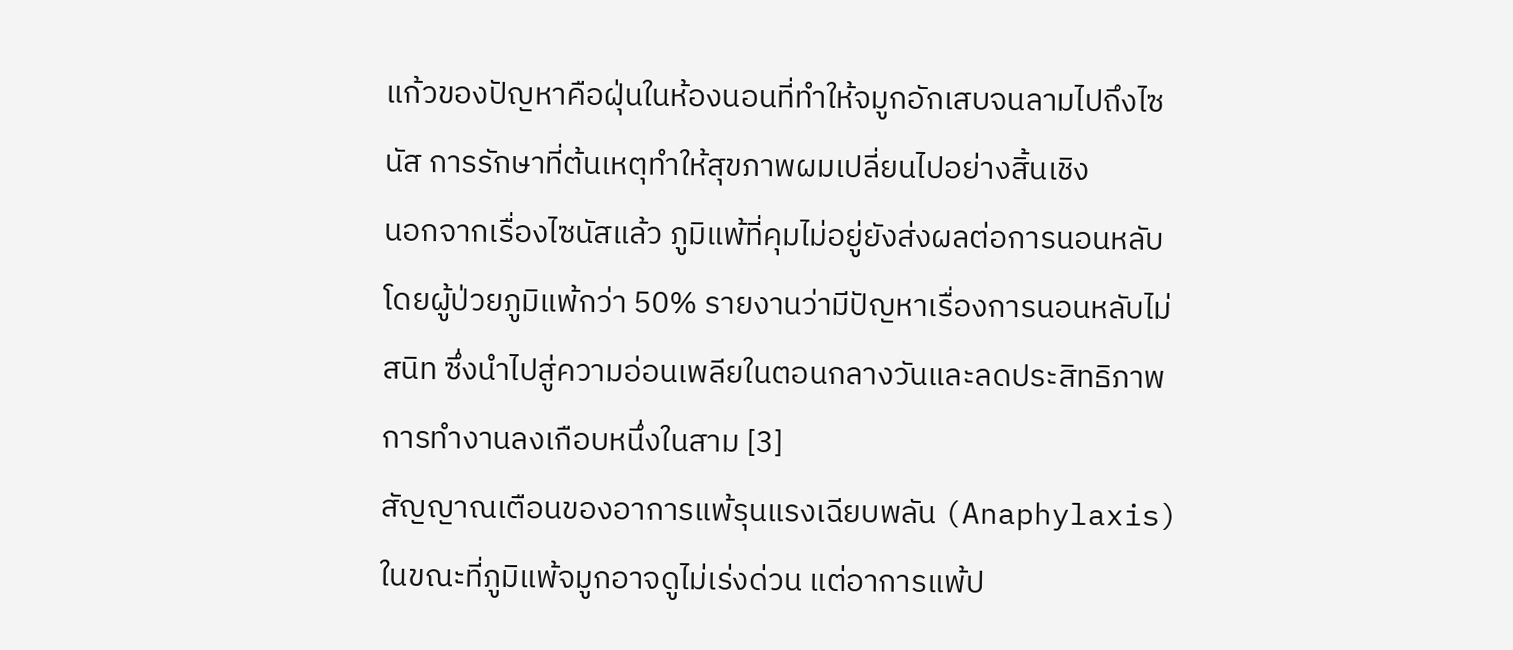แก้วของปัญหาคือฝุ่นในห้องนอนที่ทำให้จมูกอักเสบจนลามไปถึงไซนัส การรักษาที่ต้นเหตุทำให้สุขภาพผมเปลี่ยนไปอย่างสิ้นเชิง
นอกจากเรื่องไซนัสแล้ว ภูมิแพ้ที่คุมไม่อยู่ยังส่งผลต่อการนอนหลับ โดยผู้ป่วยภูมิแพ้กว่า 50% รายงานว่ามีปัญหาเรื่องการนอนหลับไม่สนิท ซึ่งนำไปสู่ความอ่อนเพลียในตอนกลางวันและลดประสิทธิภาพการทำงานลงเกือบหนึ่งในสาม [3]
สัญญาณเตือนของอาการแพ้รุนแรงเฉียบพลัน (Anaphylaxis)
ในขณะที่ภูมิแพ้จมูกอาจดูไม่เร่งด่วน แต่อาการแพ้ป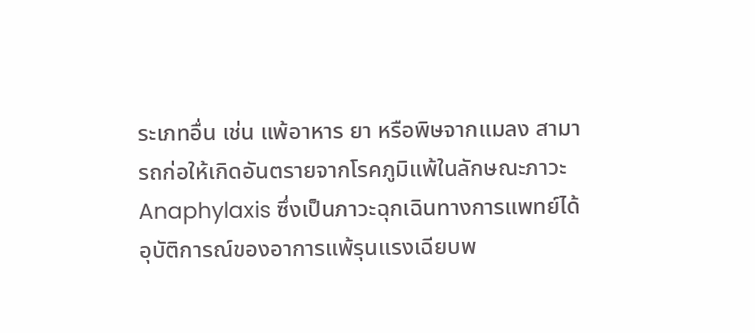ระเภทอื่น เช่น แพ้อาหาร ยา หรือพิษจากแมลง สามารถก่อให้เกิดอันตรายจากโรคภูมิแพ้ในลักษณะภาวะ Anaphylaxis ซึ่งเป็นภาวะฉุกเฉินทางการแพทย์ได้
อุบัติการณ์ของอาการแพ้รุนแรงเฉียบพ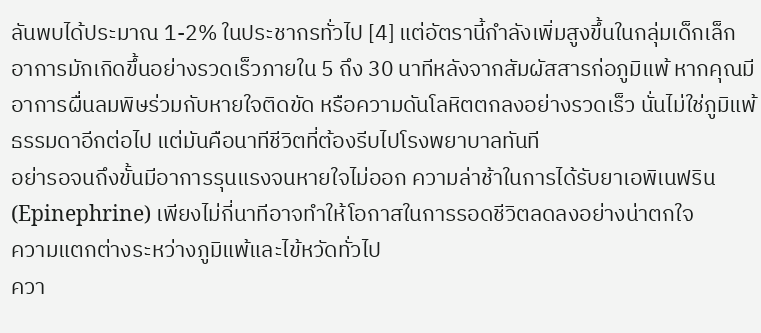ลันพบได้ประมาณ 1-2% ในประชากรทั่วไป [4] แต่อัตรานี้กำลังเพิ่มสูงขึ้นในกลุ่มเด็กเล็ก อาการมักเกิดขึ้นอย่างรวดเร็วภายใน 5 ถึง 30 นาทีหลังจากสัมผัสสารก่อภูมิแพ้ หากคุณมีอาการผื่นลมพิษร่วมกับหายใจติดขัด หรือความดันโลหิตตกลงอย่างรวดเร็ว นั่นไม่ใช่ภูมิแพ้ธรรมดาอีกต่อไป แต่มันคือนาทีชีวิตที่ต้องรีบไปโรงพยาบาลทันที
อย่ารอจนถึงขั้นมีอาการรุนแรงจนหายใจไม่ออก ความล่าช้าในการได้รับยาเอพิเนฟริน (Epinephrine) เพียงไม่กี่นาทีอาจทำให้โอกาสในการรอดชีวิตลดลงอย่างน่าตกใจ
ความแตกต่างระหว่างภูมิแพ้และไข้หวัดทั่วไป
ควา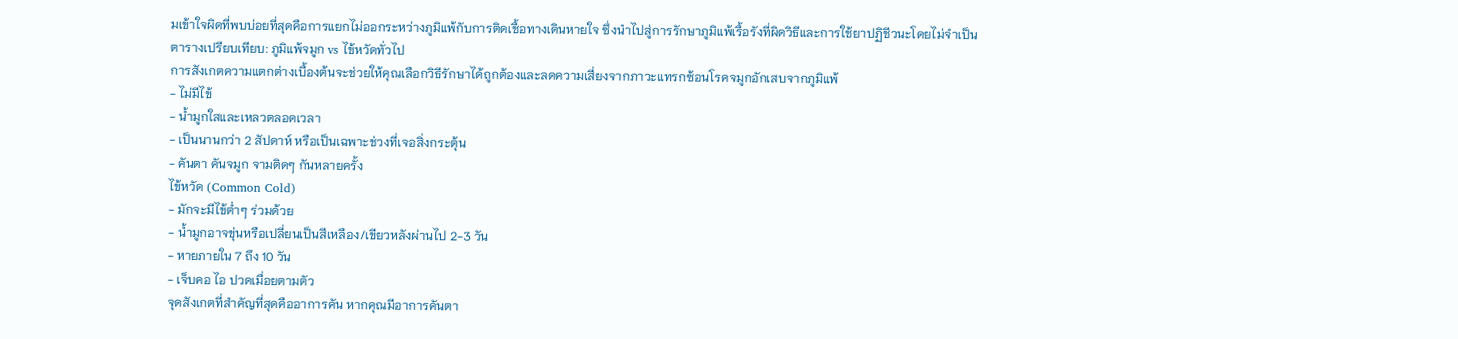มเข้าใจผิดที่พบบ่อยที่สุดคือการแยกไม่ออกระหว่างภูมิแพ้กับการติดเชื้อทางเดินหายใจ ซึ่งนำไปสู่การรักษาภูมิแพ้เรื้อรังที่ผิดวิธีและการใช้ยาปฏิชีวนะโดยไม่จำเป็น
ตารางเปรียบเทียบ: ภูมิแพ้จมูก vs ไข้หวัดทั่วไป
การสังเกตความแตกต่างเบื้องต้นจะช่วยให้คุณเลือกวิธีรักษาได้ถูกต้องและลดความเสี่ยงจากภาวะแทรกซ้อนโรคจมูกอักเสบจากภูมิแพ้
- ไม่มีไข้
- น้ำมูกใสและเหลวตลอดเวลา
- เป็นนานกว่า 2 สัปดาห์ หรือเป็นเฉพาะช่วงที่เจอสิ่งกระตุ้น
- คันตา คันจมูก จามติดๆ กันหลายครั้ง
ไข้หวัด (Common Cold)
- มักจะมีไข้ต่ำๆ ร่วมด้วย
- น้ำมูกอาจขุ่นหรือเปลี่ยนเป็นสีเหลือง/เขียวหลังผ่านไป 2-3 วัน
- หายภายใน 7 ถึง 10 วัน
- เจ็บคอ ไอ ปวดเมื่อยตามตัว
จุดสังเกตที่สำคัญที่สุดคืออาการคัน หากคุณมีอาการคันตา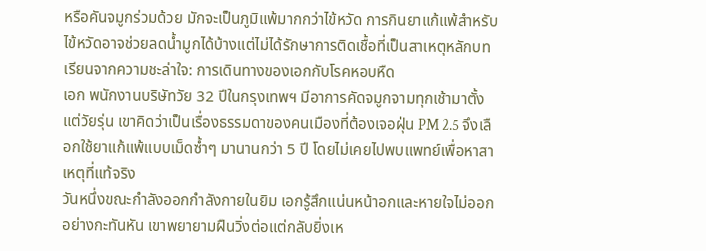หรือคันจมูกร่วมด้วย มักจะเป็นภูมิแพ้มากกว่าไข้หวัด การกินยาแก้แพ้สำหรับไข้หวัดอาจช่วยลดน้ำมูกได้บ้างแต่ไม่ได้รักษาการติดเชื้อที่เป็นสาเหตุหลักบทเรียนจากความชะล่าใจ: การเดินทางของเอกกับโรคหอบหืด
เอก พนักงานบริษัทวัย 32 ปีในกรุงเทพฯ มีอาการคัดจมูกจามทุกเช้ามาตั้งแต่วัยรุ่น เขาคิดว่าเป็นเรื่องธรรมดาของคนเมืองที่ต้องเจอฝุ่น PM 2.5 จึงเลือกใช้ยาแก้แพ้แบบเม็ดซ้ำๆ มานานกว่า 5 ปี โดยไม่เคยไปพบแพทย์เพื่อหาสาเหตุที่แท้จริง
วันหนึ่งขณะกำลังออกกำลังกายในยิม เอกรู้สึกแน่นหน้าอกและหายใจไม่ออกอย่างกะทันหัน เขาพยายามฝืนวิ่งต่อแต่กลับยิ่งเห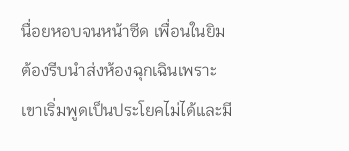นื่อยหอบจนหน้าซีด เพื่อนในยิมต้องรีบนำส่งห้องฉุกเฉินเพราะเขาเริ่มพูดเป็นประโยคไม่ได้และมี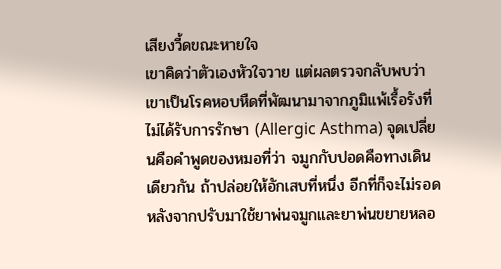เสียงวี้ดขณะหายใจ
เขาคิดว่าตัวเองหัวใจวาย แต่ผลตรวจกลับพบว่าเขาเป็นโรคหอบหืดที่พัฒนามาจากภูมิแพ้เรื้อรังที่ไม่ได้รับการรักษา (Allergic Asthma) จุดเปลี่ยนคือคำพูดของหมอที่ว่า จมูกกับปอดคือทางเดินเดียวกัน ถ้าปล่อยให้อักเสบที่หนึ่ง อีกที่ก็จะไม่รอด
หลังจากปรับมาใช้ยาพ่นจมูกและยาพ่นขยายหลอ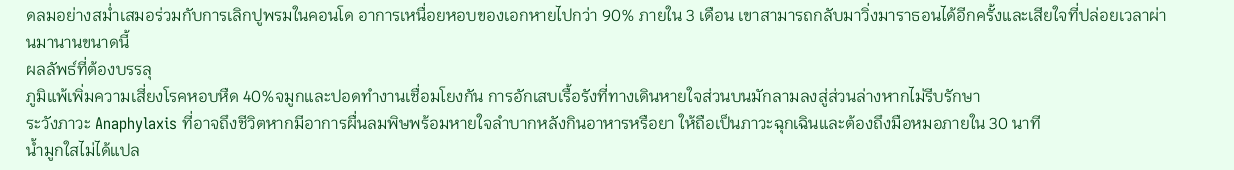ดลมอย่างสม่ำเสมอร่วมกับการเลิกปูพรมในคอนโด อาการเหนื่อยหอบของเอกหายไปกว่า 90% ภายใน 3 เดือน เขาสามารถกลับมาวิ่งมาราธอนได้อีกครั้งและเสียใจที่ปล่อยเวลาผ่านมานานขนาดนี้
ผลลัพธ์ที่ต้องบรรลุ
ภูมิแพ้เพิ่มความเสี่ยงโรคหอบหืด 40%จมูกและปอดทำงานเชื่อมโยงกัน การอักเสบเรื้อรังที่ทางเดินหายใจส่วนบนมักลามลงสู่ส่วนล่างหากไม่รีบรักษา
ระวังภาวะ Anaphylaxis ที่อาจถึงชีวิตหากมีอาการผื่นลมพิษพร้อมหายใจลำบากหลังกินอาหารหรือยา ให้ถือเป็นภาวะฉุกเฉินและต้องถึงมือหมอภายใน 30 นาที
น้ำมูกใสไม่ได้แปล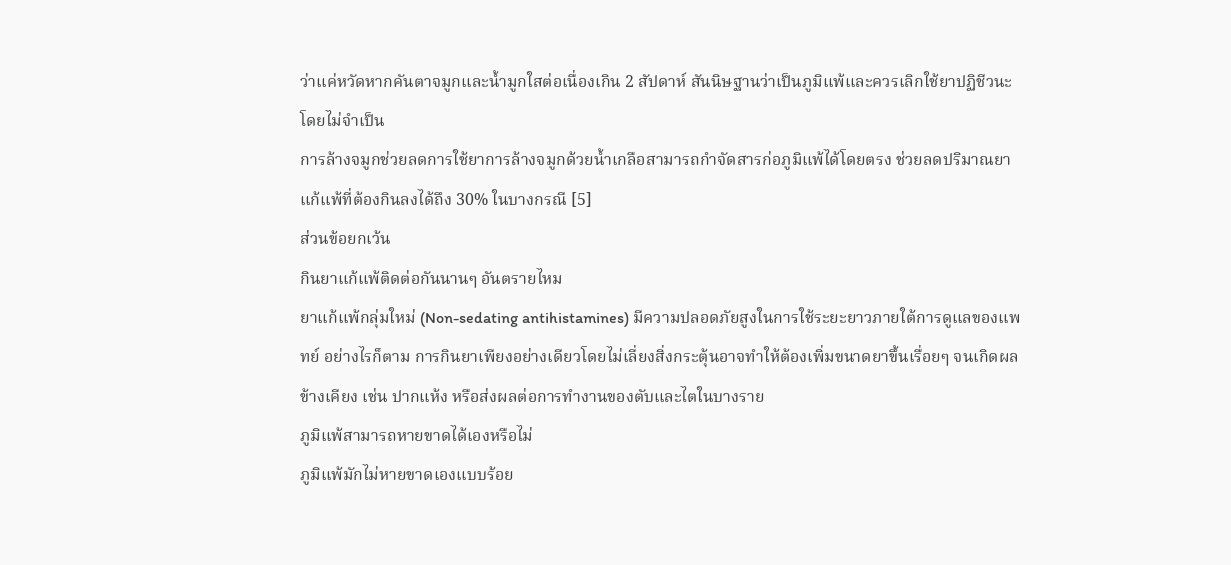ว่าแค่หวัดหากคันตาจมูกและน้ำมูกใสต่อเนื่องเกิน 2 สัปดาห์ สันนิษฐานว่าเป็นภูมิแพ้และควรเลิกใช้ยาปฏิชีวนะโดยไม่จำเป็น
การล้างจมูกช่วยลดการใช้ยาการล้างจมูกด้วยน้ำเกลือสามารถกำจัดสารก่อภูมิแพ้ได้โดยตรง ช่วยลดปริมาณยาแก้แพ้ที่ต้องกินลงได้ถึง 30% ในบางกรณี [5]
ส่วนข้อยกเว้น
กินยาแก้แพ้ติดต่อกันนานๆ อันตรายไหม
ยาแก้แพ้กลุ่มใหม่ (Non-sedating antihistamines) มีความปลอดภัยสูงในการใช้ระยะยาวภายใต้การดูแลของแพทย์ อย่างไรก็ตาม การกินยาเพียงอย่างเดียวโดยไม่เลี่ยงสิ่งกระตุ้นอาจทำให้ต้องเพิ่มขนาดยาขึ้นเรื่อยๆ จนเกิดผลข้างเคียง เช่น ปากแห้ง หรือส่งผลต่อการทำงานของตับและไตในบางราย
ภูมิแพ้สามารถหายขาดได้เองหรือไม่
ภูมิแพ้มักไม่หายขาดเองแบบร้อย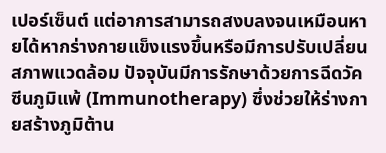เปอร์เซ็นต์ แต่อาการสามารถสงบลงจนเหมือนหายได้หากร่างกายแข็งแรงขึ้นหรือมีการปรับเปลี่ยนสภาพแวดล้อม ปัจจุบันมีการรักษาด้วยการฉีดวัคซีนภูมิแพ้ (Immunotherapy) ซึ่งช่วยให้ร่างกายสร้างภูมิต้าน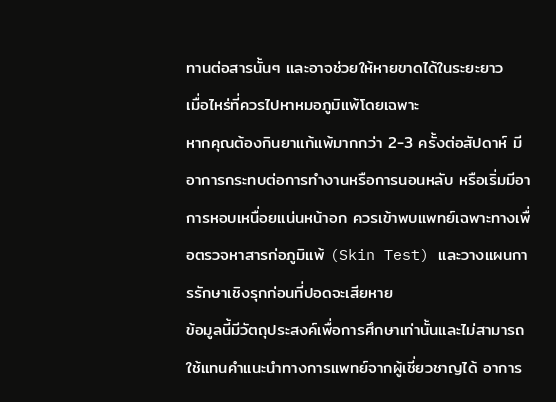ทานต่อสารนั้นๆ และอาจช่วยให้หายขาดได้ในระยะยาว
เมื่อไหร่ที่ควรไปหาหมอภูมิแพ้โดยเฉพาะ
หากคุณต้องกินยาแก้แพ้มากกว่า 2-3 ครั้งต่อสัปดาห์ มีอาการกระทบต่อการทำงานหรือการนอนหลับ หรือเริ่มมีอาการหอบเหนื่อยแน่นหน้าอก ควรเข้าพบแพทย์เฉพาะทางเพื่อตรวจหาสารก่อภูมิแพ้ (Skin Test) และวางแผนการรักษาเชิงรุกก่อนที่ปอดจะเสียหาย
ข้อมูลนี้มีวัตถุประสงค์เพื่อการศึกษาเท่านั้นและไม่สามารถใช้แทนคำแนะนำทางการแพทย์จากผู้เชี่ยวชาญได้ อาการ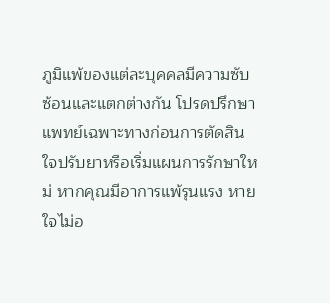ภูมิแพ้ของแต่ละบุคคลมีความซับซ้อนและแตกต่างกัน โปรดปรึกษาแพทย์เฉพาะทางก่อนการตัดสินใจปรับยาหรือเริ่มแผนการรักษาใหม่ หากคุณมีอาการแพ้รุนแรง หายใจไม่อ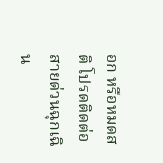อก หรือหมดสติ โปรดติดต่อสายด่วนฉุกเฉิน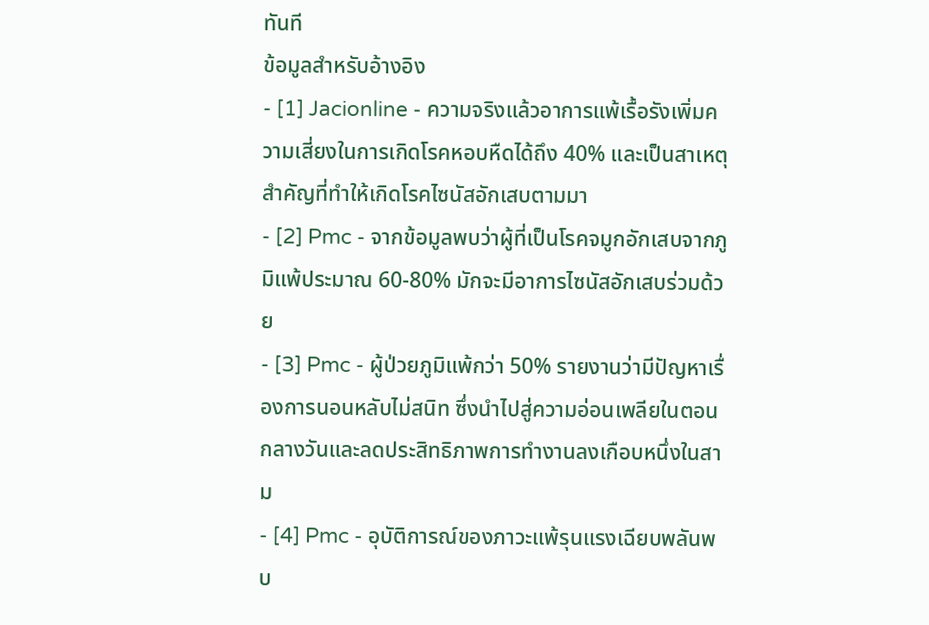ทันที
ข้อมูลสำหรับอ้างอิง
- [1] Jacionline - ความจริงแล้วอาการแพ้เรื้อรังเพิ่มความเสี่ยงในการเกิดโรคหอบหืดได้ถึง 40% และเป็นสาเหตุสำคัญที่ทำให้เกิดโรคไซนัสอักเสบตามมา
- [2] Pmc - จากข้อมูลพบว่าผู้ที่เป็นโรคจมูกอักเสบจากภูมิแพ้ประมาณ 60-80% มักจะมีอาการไซนัสอักเสบร่วมด้วย
- [3] Pmc - ผู้ป่วยภูมิแพ้กว่า 50% รายงานว่ามีปัญหาเรื่องการนอนหลับไม่สนิท ซึ่งนำไปสู่ความอ่อนเพลียในตอนกลางวันและลดประสิทธิภาพการทำงานลงเกือบหนึ่งในสาม
- [4] Pmc - อุบัติการณ์ของภาวะแพ้รุนแรงเฉียบพลันพบ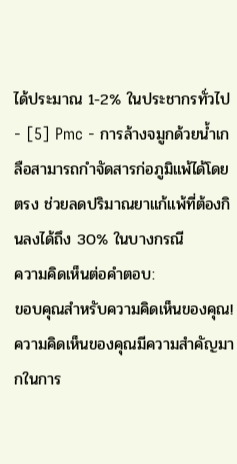ได้ประมาณ 1-2% ในประชากรทั่วไป
- [5] Pmc - การล้างจมูกด้วยน้ำเกลือสามารถกำจัดสารก่อภูมิแพ้ได้โดยตรง ช่วยลดปริมาณยาแก้แพ้ที่ต้องกินลงได้ถึง 30% ในบางกรณี
ความคิดเห็นต่อคำตอบ:
ขอบคุณสำหรับความคิดเห็นของคุณ! ความคิดเห็นของคุณมีความสำคัญมากในการ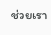ช่วยเรา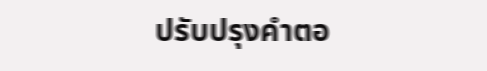ปรับปรุงคำตอ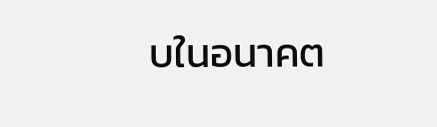บในอนาคต